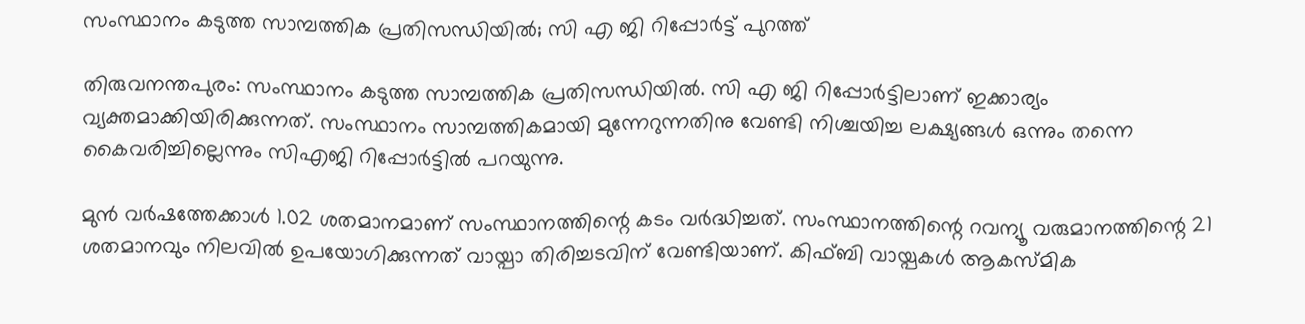സംസ്ഥാനം കടുത്ത സാമ്പത്തിക പ്രതിസന്ധിയിൽ; സി എ ജി റിപ്പോർട്ട് പുറത്ത്

തിരുവനന്തപുരം: സംസ്ഥാനം കടുത്ത സാമ്പത്തിക പ്രതിസന്ധിയിൽ. സി എ ജി റിപ്പോർട്ടിലാണ് ഇക്കാര്യം വ്യക്തമാക്കിയിരിക്കുന്നത്. സംസ്ഥാനം സാമ്പത്തികമായി മുന്നേറുന്നതിനു വേണ്ടി നിശ്ചയിച്ച ലക്ഷ്യങ്ങൾ ഒന്നും തന്നെ കൈവരിച്ചില്ലെന്നും സിഎജി റിപ്പോർട്ടിൽ പറയുന്നു.

മുൻ വർഷത്തേക്കാൾ 1.02 ശതമാനമാണ് സംസ്ഥാനത്തിന്റെ കടം വർദ്ധിച്ചത്. സംസ്ഥാനത്തിന്റെ റവന്യൂ വരുമാനത്തിന്റെ 21 ശതമാനവും നിലവിൽ ഉപയോഗിക്കുന്നത് വായ്പാ തിരിച്ചടവിന് വേണ്ടിയാണ്. കിഫ്ബി വായ്പകൾ ആകസ്മിക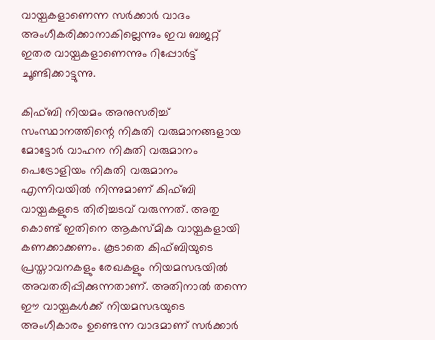വായ്പകളാണെന്ന സർക്കാർ വാദം അംഗീകരിക്കാനാകില്ലെന്നും ഇവ ബജറ്റ് ഇതര വായ്പകളാണെന്നും റിപ്പോർട്ട് ചൂണ്ടിക്കാട്ടുന്നു.

കിഫ്ബി നിയമം അനുസരിച്ച് സംസ്ഥാനത്തിന്റെ നികുതി വരുമാനങ്ങളായ മോട്ടോർ വാഹന നികുതി വരുമാനം പെട്രോളിയം നികുതി വരുമാനം എന്നിവയിൽ നിന്നുമാണ് കിഫ്ബി വായ്പകളുടെ തിരിച്ചടവ് വരുന്നത്. അതു കൊണ്ട് ഇതിനെ ആകസ്മിക വായ്പകളായി കണക്കാക്കണം. കൂടാതെ കിഫ്ബിയുടെ പ്രസ്താവനകളും രേഖകളും നിയമസഭയിൽ അവതരിപ്പിക്കുന്നതാണ്. അതിനാൽ തന്നെ ഈ വായ്പകൾക്ക് നിയമസഭയുടെ അംഗീകാരം ഉണ്ടെന്ന വാദമാണ് സർക്കാർ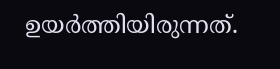ഉയർത്തിയിരുന്നത്.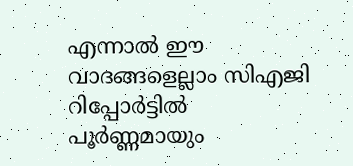എന്നാൽ ഈ വാദങ്ങളെല്ലാം സിഎജി റിപ്പോർട്ടിൽ പൂർണ്ണമായും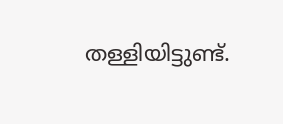തള്ളിയിട്ടുണ്ട്.